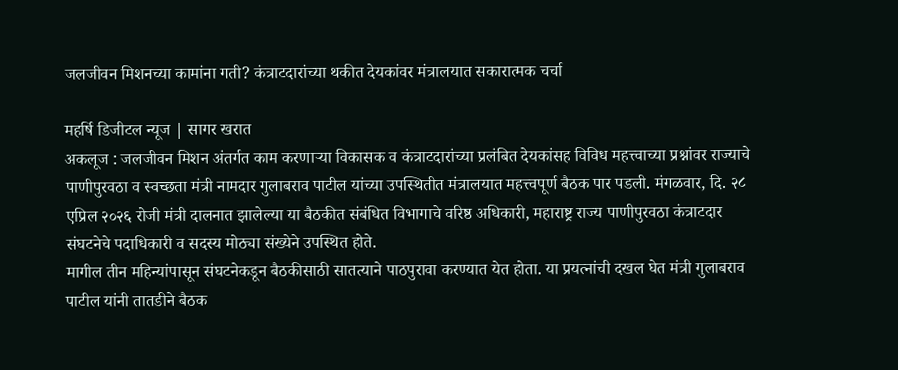जलजीवन मिशनच्या कामांना गती? कंत्राटदारांच्या थकीत देयकांवर मंत्रालयात सकारात्मक चर्चा

महर्षि डिजीटल न्यूज | सागर खरात
अकलूज : जलजीवन मिशन अंतर्गत काम करणाऱ्या विकासक व कंत्राटदारांच्या प्रलंबित देयकांसह विविध महत्त्वाच्या प्रश्नांवर राज्याचे पाणीपुरवठा व स्वच्छता मंत्री नामदार गुलाबराव पाटील यांच्या उपस्थितीत मंत्रालयात महत्त्वपूर्ण बैठक पार पडली. मंगळवार, दि. २८ एप्रिल २०२६ रोजी मंत्री दालनात झालेल्या या बैठकीत संबंधित विभागाचे वरिष्ठ अधिकारी, महाराष्ट्र राज्य पाणीपुरवठा कंत्राटदार संघटनेचे पदाधिकारी व सदस्य मोठ्या संख्येने उपस्थित होते.
मागील तीन महिन्यांपासून संघटनेकडून बैठकीसाठी सातत्याने पाठपुरावा करण्यात येत होता. या प्रयत्नांची दखल घेत मंत्री गुलाबराव पाटील यांनी तातडीने बैठक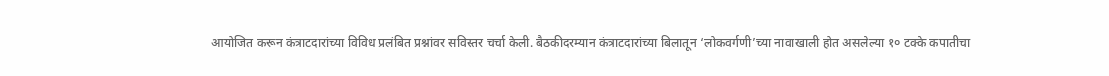आयोजित करून कंत्राटदारांच्या विविध प्रलंबित प्रश्नांवर सविस्तर चर्चा केली. बैठकीदरम्यान कंत्राटदारांच्या बिलातून ‘लोकवर्गणी’च्या नावाखाली होत असलेल्या १० टक्के कपातीचा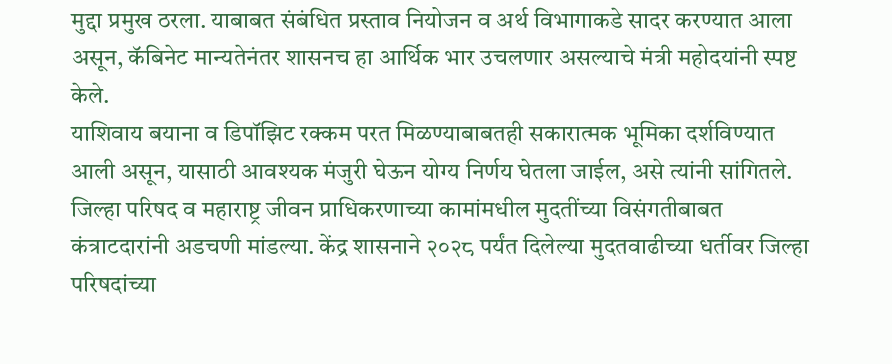मुद्दा प्रमुख ठरला. याबाबत संबंधित प्रस्ताव नियोजन व अर्थ विभागाकडे सादर करण्यात आला असून, कॅबिनेट मान्यतेनंतर शासनच हा आर्थिक भार उचलणार असल्याचे मंत्री महोदयांनी स्पष्ट केले.
याशिवाय बयाना व डिपॉझिट रक्कम परत मिळण्याबाबतही सकारात्मक भूमिका दर्शविण्यात आली असून, यासाठी आवश्यक मंजुरी घेऊन योग्य निर्णय घेतला जाईल, असे त्यांनी सांगितले. जिल्हा परिषद व महाराष्ट्र जीवन प्राधिकरणाच्या कामांमधील मुदतींच्या विसंगतीबाबत कंत्राटदारांनी अडचणी मांडल्या. केंद्र शासनाने २०२८ पर्यंत दिलेल्या मुदतवाढीच्या धर्तीवर जिल्हा परिषदांच्या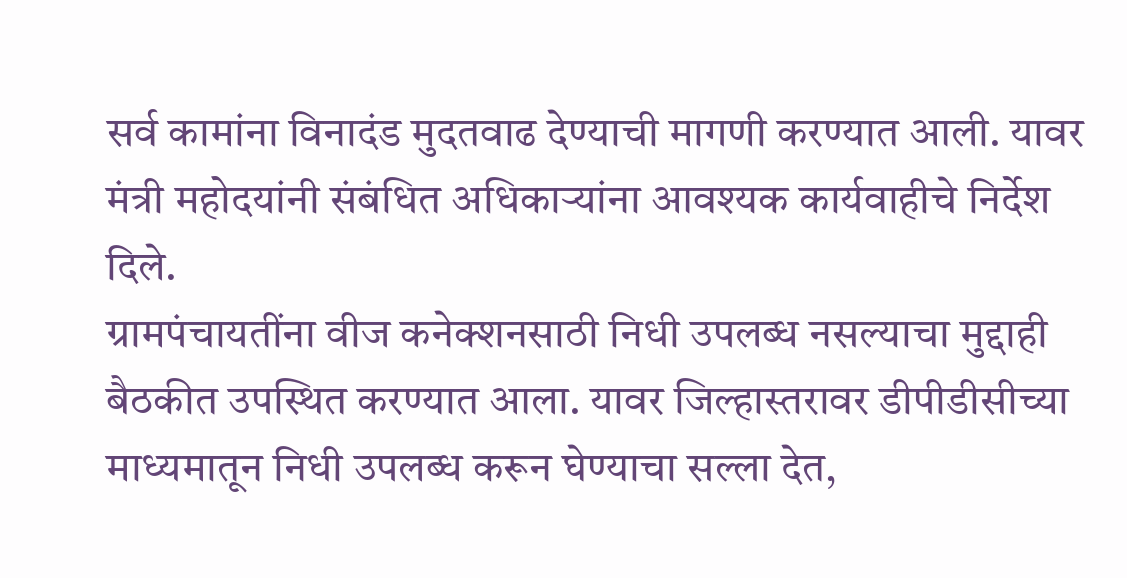सर्व कामांना विनादंड मुदतवाढ देण्याची मागणी करण्यात आली. यावर मंत्री महोदयांनी संबंधित अधिकाऱ्यांना आवश्यक कार्यवाहीचे निर्देश दिले.
ग्रामपंचायतींना वीज कनेक्शनसाठी निधी उपलब्ध नसल्याचा मुद्दाही बैठकीत उपस्थित करण्यात आला. यावर जिल्हास्तरावर डीपीडीसीच्या माध्यमातून निधी उपलब्ध करून घेण्याचा सल्ला देत,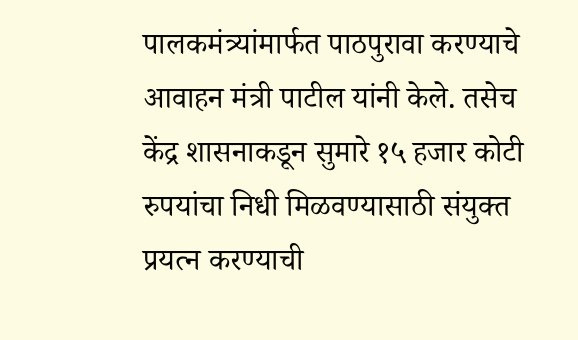पालकमंत्र्यांमार्फत पाठपुरावा करण्याचे आवाहन मंत्री पाटील यांनी केले. तसेच केंद्र शासनाकडून सुमारे १५ हजार कोटी रुपयांचा निधी मिळवण्यासाठी संयुक्त प्रयत्न करण्याची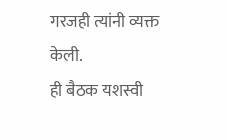गरजही त्यांनी व्यक्त केली.
ही बैठक यशस्वी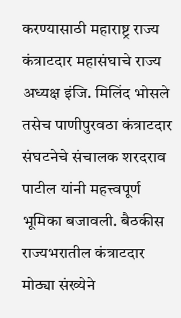करण्यासाठी महाराष्ट्र राज्य कंत्राटदार महासंघाचे राज्य अध्यक्ष इंजि. मिलिंद भोसले तसेच पाणीपुरवठा कंत्राटदार संघटनेचे संचालक शरदराव पाटील यांनी महत्त्वपूर्ण भूमिका बजावली. बैठकीस राज्यभरातील कंत्राटदार मोठ्या संख्येने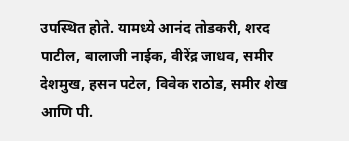उपस्थित होते. यामध्ये आनंद तोडकरी, शरद पाटील, बालाजी नाईक, वीरेंद्र जाधव, समीर देशमुख, हसन पटेल, विवेक राठोड, समीर शेख आणि पी.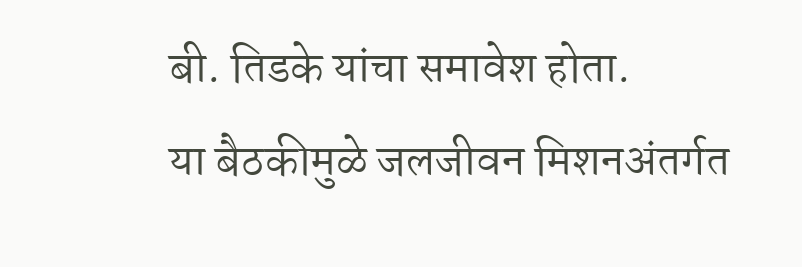बी. तिडके यांचा समावेश होता.
या बैठकीमुळे जलजीवन मिशनअंतर्गत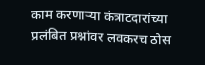काम करणाऱ्या कंत्राटदारांच्या प्रलंबित प्रश्नांवर लवकरच ठोस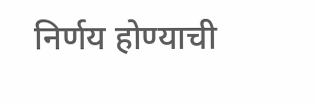निर्णय होण्याची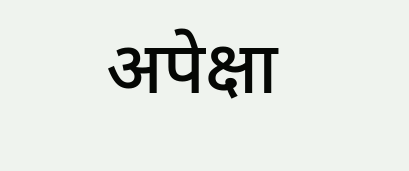अपेक्षा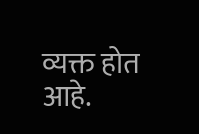व्यक्त होत आहे.